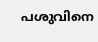പശുവിനെ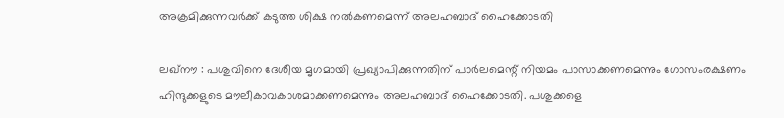അക്രമിക്കുന്നവര്‍ക്ക്‌ കടുത്ത ശിക്ഷ നല്‍കണമെന്ന്‌ അലഹബാദ്‌ ഹൈക്കോടതി

ലഖ്‌നൗ : പശുവിനെ ദേശീയ മൃഗമായി പ്രഖ്യാപിക്കുന്നതിന്‌ പാര്‍ലമെന്റ് നിയമം പാസാക്കണമെന്നും ഗോസംരക്ഷണം ഹിന്ദുക്കളുടെ മൗലീകാവകാശമാക്കണമെന്നും അലഹബാദ്‌ ഹൈക്കോടതി. പശുക്കളെ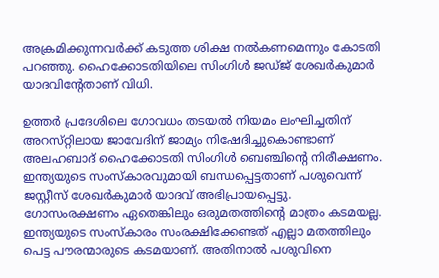അക്രമിക്കുന്നവര്‍ക്ക്‌ കടുത്ത ശിക്ഷ നല്‍കണമെന്നും കോടതി പറഞ്ഞു. ഹൈക്കോടതിയിലെ സിംഗിള്‍ ജഡ്‌ജ്‌ ശേഖര്‍കുമാര്‍ യാദവിന്‍റേതാണ്‌ വിധി.

ഉത്തര്‍ പ്രദേശിലെ ഗോവധം തടയല്‍ നിയമം ലംഘിച്ചതിന്‌ അറസ്‌റ്റിലായ ജാവേദിന്‌ ജാമ്യം നിഷേദിച്ചുകൊണ്ടാണ്‌ അലഹബാദ്‌ ഹൈക്കോടതി സിംഗിള്‍ ബെഞ്ചിന്റെ നിരീക്ഷണം. ഇന്ത്യയുടെ സംസ്‌കാരവുമായി ബന്ധപ്പെട്ടതാണ്‌ പശുവെന്ന്‌ ജസ്റ്റീസ്‌ ശേഖര്‍കുമാര്‍ യാദവ്‌ അഭിപ്രായപ്പെട്ടു. ഗോസംരക്ഷണം ഏതെങ്കിലും ഒരുമതത്തിന്റെ മാത്രം കടമയല്ല. ഇന്ത്യയുടെ സംസ്‌കാരം സംരക്ഷിക്കേണ്ടത്‌ എല്ലാ മതത്തിലും പെട്ട പൗരന്മാരുടെ കടമയാണ്‌. അതിനാല്‍ പശുവിനെ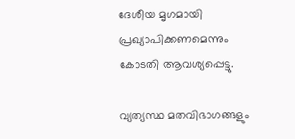ദേശീയ മൃഗമായി പ്രഖ്യാപിക്കണമെന്നും കോടതി ആവശ്യപ്പെട്ടു.

വ്യത്യസ്ഥ മതവിഭാഗങ്ങളും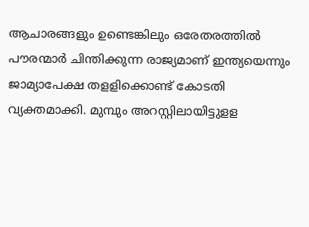ആചാരങ്ങളും ഉണ്ടെങ്കിലും ഒരേതരത്തില്‍ പൗരന്മാര്‍ ചിന്തിക്കുന്ന രാജ്യമാണ്‌ ഇന്ത്യയെന്നും ജാമ്യാപേക്ഷ തളളിക്കൊണ്ട്‌ കോടതി വ്യക്തമാക്കി. മുമ്പും അറസ്റ്റിലായിട്ടുളള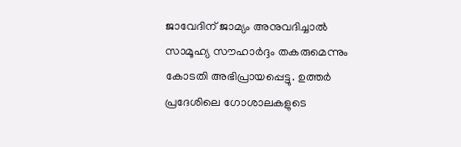ജാവേദിന്‌ ജാമ്യം അനുവദിച്ചാല്‍ സാമൂഹ്യ സൗഹാര്‍ദ്ദം തകരുമെന്നും കോടതി അഭിപ്രായപ്പെട്ടു. ഉത്തര്‍ പ്രദേശിലെ ഗോശാലകളുടെ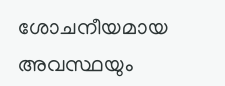ശോചനീയമായ അവസ്ഥയും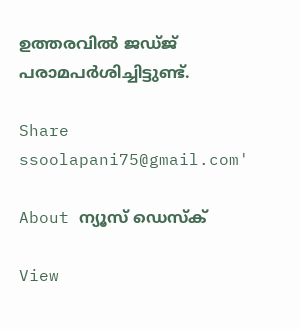ഉത്തരവില്‍ ജഡ്‌ജ്‌ പരാമപര്‍ശിച്ചിട്ടുണ്ട്‌.

Share
ssoolapani75@gmail.com'

About ന്യൂസ് ഡെസ്ക്

View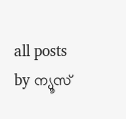all posts by ന്യൂസ്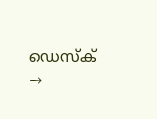ഡെസ്ക് →